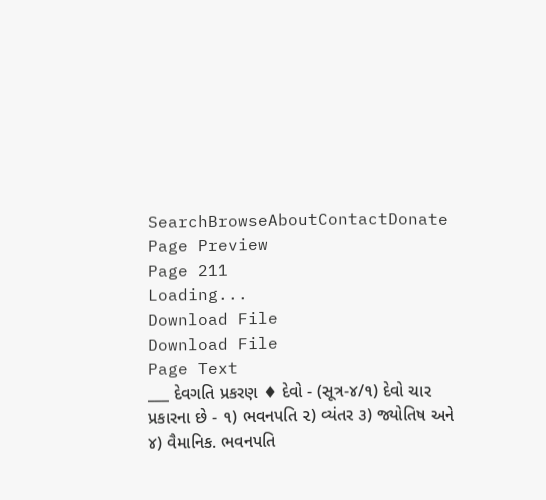SearchBrowseAboutContactDonate
Page Preview
Page 211
Loading...
Download File
Download File
Page Text
___ દેવગતિ પ્રકરણ ♦ દેવો - (સૂત્ર-૪/૧) દેવો ચાર પ્રકારના છે - ૧) ભવનપતિ ૨) વ્યંતર ૩) જ્યોતિષ અને ૪) વૈમાનિક. ભવનપતિ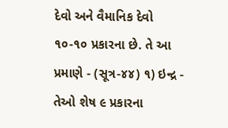દેવો અને વૈમાનિક દેવો ૧૦-૧૦ પ્રકારના છે. તે આ પ્રમાણે - (સૂત્ર-૪૪) ૧) ઇન્દ્ર - તેઓ શેષ ૯ પ્રકારના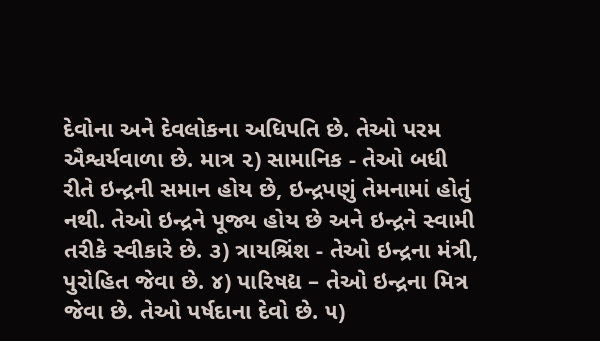દેવોના અને દેવલોકના અધિપતિ છે. તેઓ પરમ ઐશ્વર્યવાળા છે. માત્ર ૨) સામાનિક - તેઓ બધી રીતે ઇન્દ્રની સમાન હોય છે, ઇન્દ્રપણું તેમનામાં હોતું નથી. તેઓ ઇન્દ્રને પૂજ્ય હોય છે અને ઇન્દ્રને સ્વામી તરીકે સ્વીકારે છે. ૩) ત્રાયશ્રિંશ - તેઓ ઇન્દ્રના મંત્રી, પુરોહિત જેવા છે. ૪) પારિષદ્ય – તેઓ ઇન્દ્રના મિત્ર જેવા છે. તેઓ પર્ષદાના દેવો છે. ૫)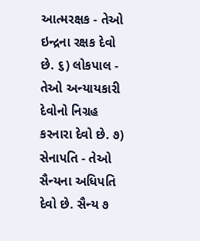આત્મરક્ષક - તેઓ ઇન્દ્રના રક્ષક દેવો છે. ૬) લોકપાલ - તેઓ અન્યાયકારી દેવોનો નિગ્રહ કરનારા દેવો છે. ૭) સેનાપતિ - તેઓ સૈન્યના અધિપતિ દેવો છે. સૈન્ય ૭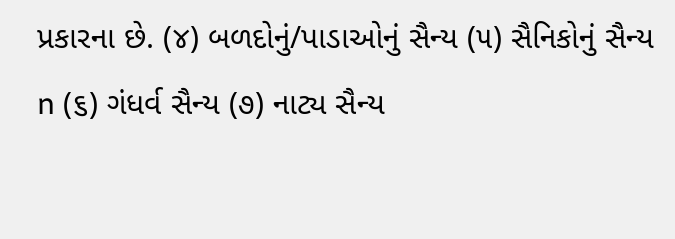પ્રકારના છે. (૪) બળદોનું/પાડાઓનું સૈન્ય (૫) સૈનિકોનું સૈન્ય n (૬) ગંધર્વ સૈન્ય (૭) નાટ્ય સૈન્ય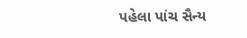પહેલા પાંચ સૈન્ય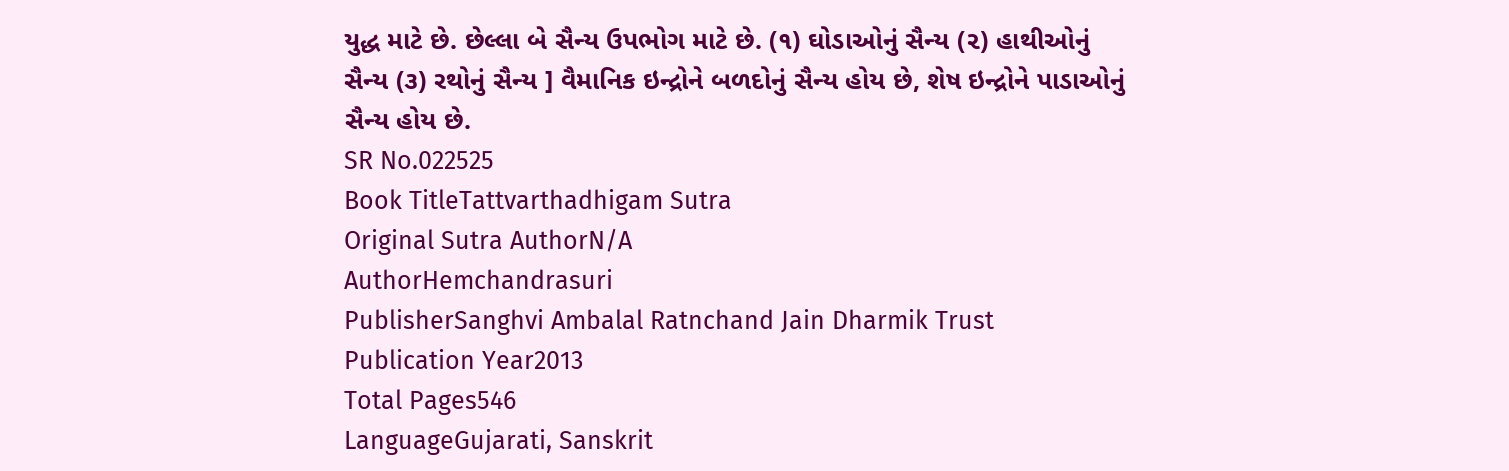યુદ્ધ માટે છે. છેલ્લા બે સૈન્ય ઉપભોગ માટે છે. (૧) ઘોડાઓનું સૈન્ય (૨) હાથીઓનું સૈન્ય (૩) રથોનું સૈન્ય ] વૈમાનિક ઇન્દ્રોને બળદોનું સૈન્ય હોય છે, શેષ ઇન્દ્રોને પાડાઓનું સૈન્ય હોય છે.
SR No.022525
Book TitleTattvarthadhigam Sutra
Original Sutra AuthorN/A
AuthorHemchandrasuri
PublisherSanghvi Ambalal Ratnchand Jain Dharmik Trust
Publication Year2013
Total Pages546
LanguageGujarati, Sanskrit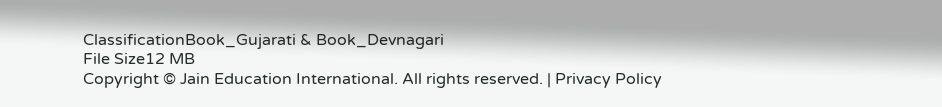ClassificationBook_Gujarati & Book_Devnagari
File Size12 MB
Copyright © Jain Education International. All rights reserved. | Privacy Policy